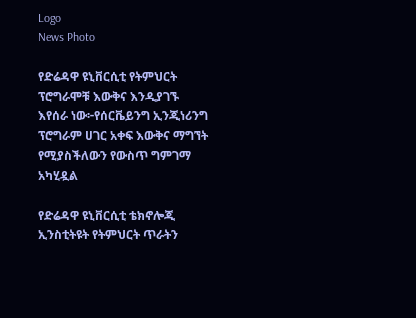Logo
News Photo

የድሬዳዋ ዩኒቨርሲቲ የትምህርት ፕሮግራሞቹ እውቅና እንዲያገኙ እየሰራ ነው፦የሰርቬይንግ ኢንጂነሪንግ ፕሮግራም ሀገር አቀፍ እውቅና ማግኘት የሚያስችለውን የውስጥ ግምገማ አካሂዷል

የድሬዳዋ ዩኒቨርሲቲ ቴክኖሎጂ ኢንስቲትዩት የትምህርት ጥራትን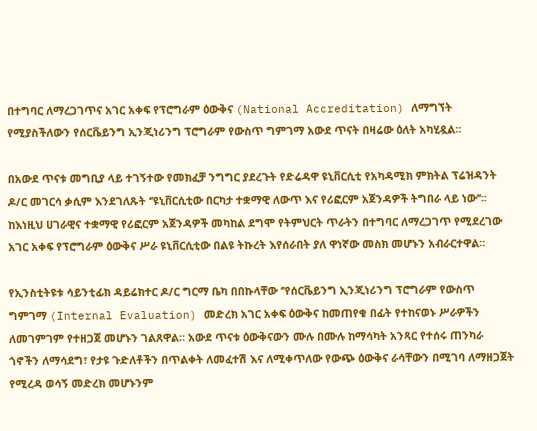በተግባር ለማረጋገጥና አገር አቀፍ የፕሮግራም ዕውቅና (National Accreditation) ለማግኘት የሚያስችለውን የሰርቬይንግ ኢንጂነሪንግ ፕሮግራም የውስጥ ግምገማ አውደ ጥናት በዛሬው ዕለት አካሂዷል።

በአውደ ጥናቱ መግቢያ ላይ ተገኝተው የመክፈቻ ንግግር ያደረጉት የድሬዳዋ ዩኒቨርሲቲ የአካዳሚክ ምክትል ፕሬዝዳንት ዶ/ር መገርሳ ቃሲም እንደገለጹት ‘’ዩኒቨርሲቲው በርካታ ተቋማዊ ለውጥ እና የሪፎርም አጀንዳዎች ትግበራ ላይ ነው’’፡፡ ከእነዚህ ሀገራዊና ተቋማዊ የሪፎርም አጀንዳዎች መካከል ደግሞ የትምህርት ጥራትን በተግባር ለማረጋገጥ የሚደረገው አገር አቀፍ የፕሮግራም ዕውቅና ሥራ ዩኒቨርሲቲው በልዩ ትኩረት እየሰራበት ያለ ዋነኛው መስክ መሆኑን አብራርተዋል።

የኢንስቲትዩቱ ሳይንቲፊክ ዳይሬክተር ዶ/ር ግርማ ቤካ በበኩላቸው ‘’የሰርቬይንግ ኢንጂነሪንግ ፕሮግራም የውስጥ ግምገማ (Internal Evaluation) መድረክ አገር አቀፍ ዕውቅና ከመጠየቁ በፊት የተከናወኑ ሥራዎችን ለመገምገም የተዘጋጀ መሆኑን ገልጸዋል። አውደ ጥናቱ ዕውቅናውን ሙሉ በሙሉ ከማሳካት አንጻር የተሰሩ ጠንካራ ጎኖችን ለማሳደግ፣ የታዩ ጉድለቶችን በጥልቀት ለመፈተሽ እና ለሚቀጥለው የውጭ ዕውቅና ራሳቸውን በሚገባ ለማዘጋጀት የሚረዳ ወሳኝ መድረክ መሆኑንም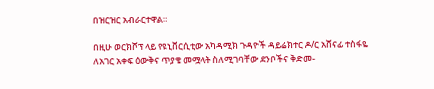በዝርዝር አብራርተዋል።

በዚሁ ወርክሾፕ ላይ የዩኒቨርሲቲው አካዳሚክ ጉዳዮች ዳይሬክተር ዶ/ር አሸናፊ ተስፋዬ ለአገር አቀፍ ዕውቅና ጥያቄ መሟላት ስለሚገባቸው ደንቦችና ቅድመ-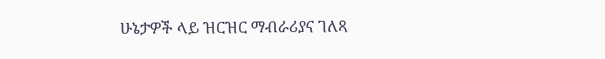ሁኔታዎች ላይ ዝርዝር ማብራሪያና ገለጻ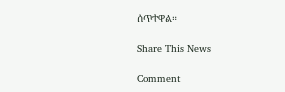ሰጥተዋል።

Share This News

Comment